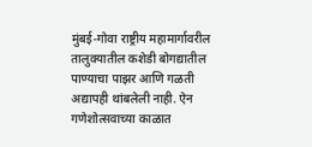मुंबई-गोवा राष्ट्रीय महामार्गावरील तालुक्यातील कशेडी बोगद्यातील पाण्याचा पाझर आणि गळती अद्यापही थांबलेली नाही. ऐन गणेशोत्सवाच्या काळात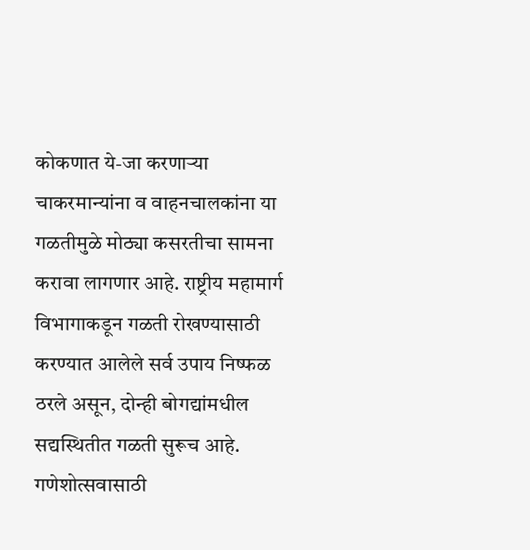कोकणात ये-जा करणाऱ्या चाकरमान्यांना व वाहनचालकांना या गळतीमुळे मोठ्या कसरतीचा सामना करावा लागणार आहे. राष्ट्रीय महामार्ग विभागाकडून गळती रोखण्यासाठी करण्यात आलेले सर्व उपाय निष्फळ ठरले असून, दोन्ही बोगद्यांमधील सद्यस्थितीत गळती सुरूच आहे.
गणेशोत्सवासाठी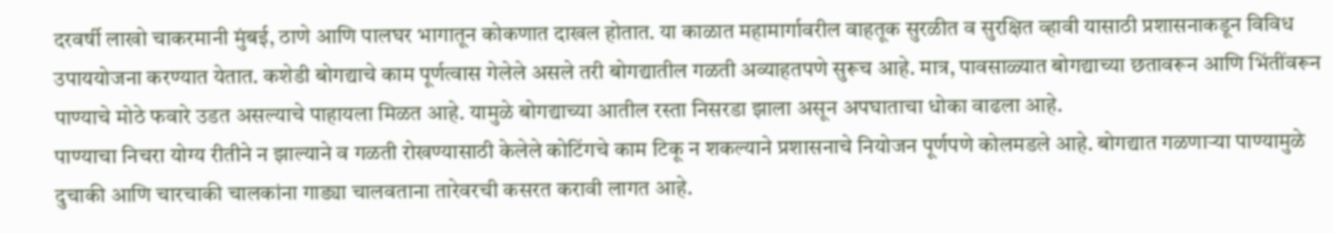दरवर्षी लाखो चाकरमानी मुंबई, ठाणे आणि पालघर भागातून कोकणात दाखल होतात. या काळात महामार्गावरील वाहतूक सुरळीत व सुरक्षित व्हावी यासाठी प्रशासनाकडून विविध उपाययोजना करण्यात येतात. कशेडी बोगद्याचे काम पूर्णत्वास गेलेले असले तरी बोगद्यातील गळती अव्याहतपणे सुरूच आहे. मात्र, पावसाळ्यात बोगद्याच्या छतावरून आणि भिंतींवरून पाण्याचे मोठे फवारे उडत असल्याचे पाहायला मिळत आहे. यामुळे बोगद्याच्या आतील रस्ता निसरडा झाला असून अपघाताचा धोका वाढला आहे.
पाण्याचा निचरा योग्य रीतीने न झाल्याने व गळती रोखण्यासाठी केलेले कोटिंगचे काम टिकू न शकल्याने प्रशासनाचे नियोजन पूर्णपणे कोलमडले आहे. बोगद्यात गळणाऱ्या पाण्यामुळे दुचाकी आणि चारचाकी चालकांना गाड्या चालवताना तारेवरची कसरत करावी लागत आहे.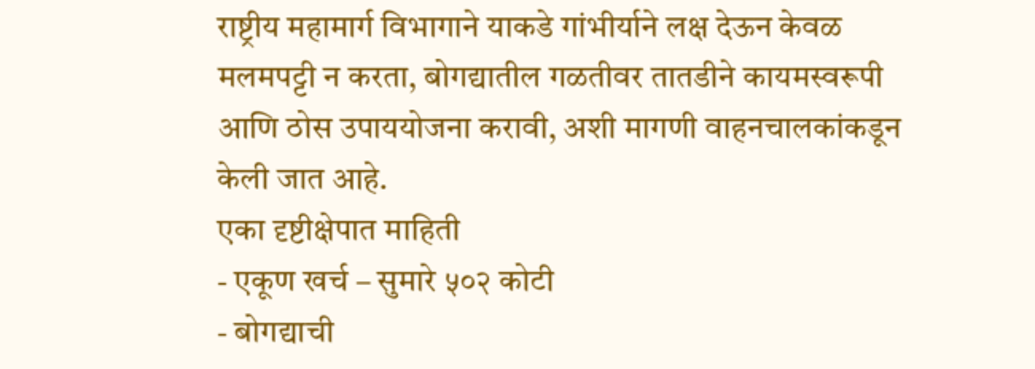राष्ट्रीय महामार्ग विभागाने याकडे गांभीर्याने लक्ष देऊन केवळ मलमपट्टी न करता, बोगद्यातील गळतीवर तातडीने कायमस्वरूपी आणि ठोस उपाययोजना करावी, अशी मागणी वाहनचालकांकडून केली जात आहे.
एका दृष्टीक्षेपात माहिती
- एकूण खर्च – सुमारे ५०२ कोटी
- बोगद्याची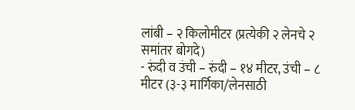लांबी – २ किलोमीटर (प्रत्येकी २ लेनचे २ समांतर बोगदे)
- रुंदी व उंची – रुंदी – १४ मीटर, उंची – ८ मीटर (३-३ मार्गिका/लेनसाठी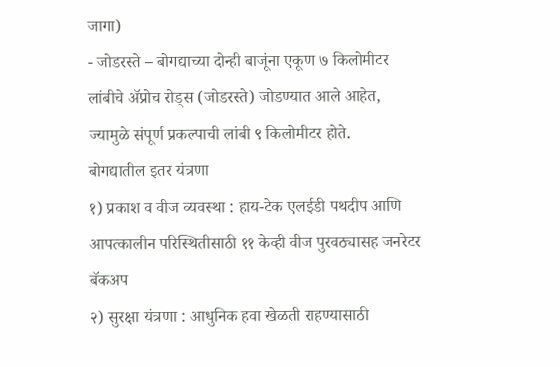जागा)
- जोडरस्ते – बोगद्याच्या दोन्ही बाजूंना एकूण ७ किलोमीटर लांबीचे ॲप्रोच रोड्स (जोडरस्ते) जोडण्यात आले आहेत, ज्यामुळे संपूर्ण प्रकल्पाची लांबी ९ किलोमीटर होते.
बोगद्यातील इतर यंत्रणा
१) प्रकाश व वीज व्यवस्था : हाय-टेक एलईडी पथदीप आणि आपत्कालीन परिस्थितीसाठी ११ केव्ही वीज पुरवठ्यासह जनरेटर बॅकअप
२) सुरक्षा यंत्रणा : आधुनिक हवा खेळती राहण्यासाठी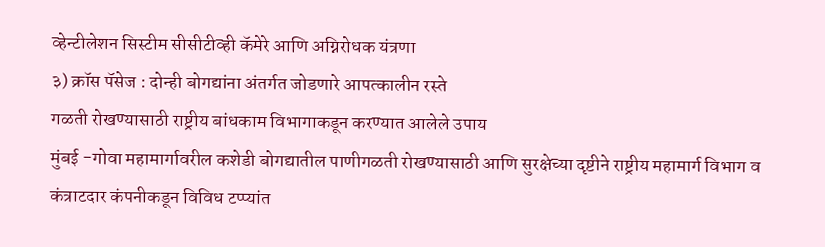व्हेन्टीलेशन सिस्टीम सीसीटीव्ही कॅमेरे आणि अग्निरोधक यंत्रणा
३) क्रॉस पॅसेज : दोन्ही बोगद्यांना अंतर्गत जोडणारे आपत्कालीन रस्ते
गळती रोखण्यासाठी राष्ट्रीय बांधकाम विभागाकडून करण्यात आलेले उपाय
मुंबई -गोवा महामार्गावरील कशेडी बोगद्यातील पाणीगळती रोखण्यासाठी आणि सुरक्षेच्या दृष्टीने राष्ट्रीय महामार्ग विभाग व कंत्राटदार कंपनीकडून विविध टप्प्यांत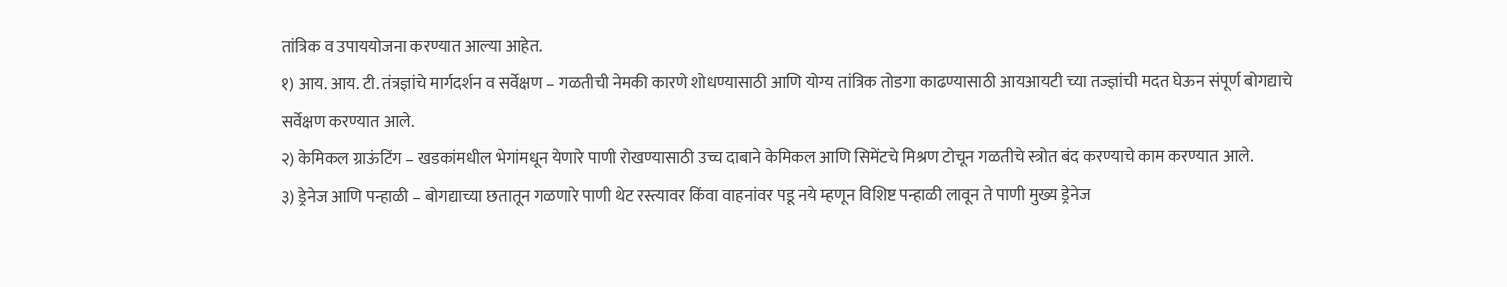तांत्रिक व उपाययोजना करण्यात आल्या आहेत.
१) आय. आय. टी. तंत्रज्ञांचे मार्गदर्शन व सर्वेक्षण – गळतीची नेमकी कारणे शोधण्यासाठी आणि योग्य तांत्रिक तोडगा काढण्यासाठी आयआयटी च्या तज्ज्ञांची मदत घेऊन संपूर्ण बोगद्याचे सर्वेक्षण करण्यात आले.
२) केमिकल ग्राऊंटिंग – खडकांमधील भेगांमधून येणारे पाणी रोखण्यासाठी उच्च दाबाने केमिकल आणि सिमेंटचे मिश्रण टोचून गळतीचे स्त्रोत बंद करण्याचे काम करण्यात आले.
३) ड्रेनेज आणि पन्हाळी – बोगद्याच्या छतातून गळणारे पाणी थेट रस्त्यावर किंवा वाहनांवर पडू नये म्हणून विशिष्ट पन्हाळी लावून ते पाणी मुख्य ड्रेनेज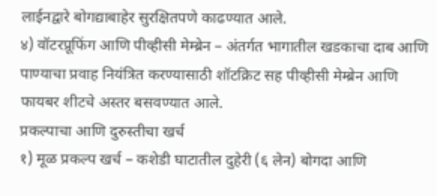लाईनद्वारे बोगद्याबाहेर सुरक्षितपणे काढण्यात आले.
४) वॉटरप्रूफिंग आणि पीव्हीसी मेम्ब्रेन – अंतर्गत भागातील खडकाचा दाब आणि पाण्याचा प्रवाह नियंत्रित करण्यासाठी शॉटक्रिट सह पीव्हीसी मेम्ब्रेन आणि फायबर शीटचे अस्तर बसवण्यात आले.
प्रकल्पाचा आणि दुरुस्तीचा खर्च
१) मूळ प्रकल्प खर्च – कशेडी घाटातील दुहेरी (६ लेन) बोगदा आणि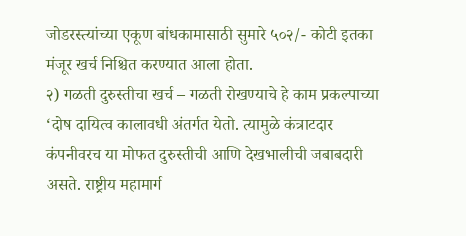जोडरस्त्यांच्या एकूण बांधकामासाठी सुमारे ५०२/- कोटी इतका मंजूर खर्च निश्चित करण्यात आला होता.
२) गळती दुरुस्तीचा खर्च – गळती रोखण्याचे हे काम प्रकल्पाच्या ‘दोष दायित्व कालावधी अंतर्गत येतो. त्यामुळे कंत्राटदार कंपनीवरच या मोफत दुरुस्तीची आणि देखभालीची जबाबदारी असते. राष्ट्रीय महामार्ग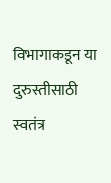विभागाकडून या दुरुस्तीसाठी स्वतंत्र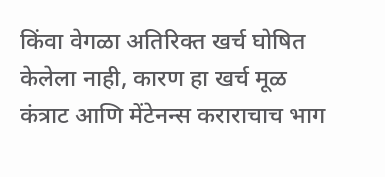किंवा वेगळा अतिरिक्त खर्च घोषित केलेला नाही, कारण हा खर्च मूळ कंत्राट आणि मेंटेनन्स कराराचाच भाग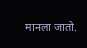मानला जातो.